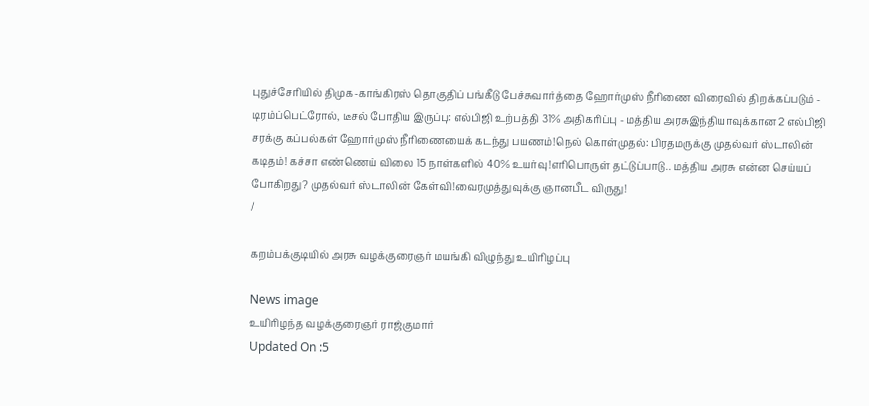புதுச்சேரியில் திமுக-காங்கிரஸ் தொகுதிப் பங்கீடு பேச்சுவார்த்தை ஹோர்முஸ் நீரிணை விரைவில் திறக்கப்படும் - டிரம்ப்பெட்ரோல், டீசல் போதிய இருப்பு: எல்பிஜி உற்பத்தி 31% அதிகரிப்பு - மத்திய அரசுஇந்தியாவுக்கான 2 எல்பிஜி சரக்கு கப்பல்கள் ஹோர்முஸ் நீரிணையைக் கடந்து பயணம்!நெல் கொள்முதல்: பிரதமருக்கு முதல்வர் ஸ்டாலின் கடிதம்! கச்சா எண்ணெய் விலை 15 நாள்களில் 40% உயர்வு!எரிபொருள் தட்டுப்பாடு.. மத்திய அரசு என்ன செய்யப் போகிறது? முதல்வர் ஸ்டாலின் கேள்வி!வைரமுத்துவுக்கு ஞானபீட விருது!
/

கறம்பக்குடியில் அரசு வழக்குரைஞர் மயங்கி விழுந்து உயிரிழப்பு

News image
உயிரிழந்த வழக்குரைஞர் ராஜ்குமார்
Updated On :5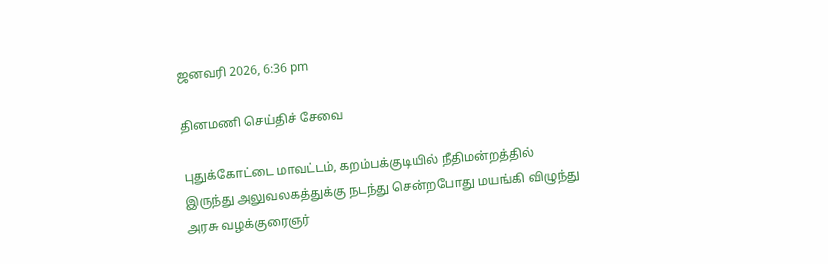ஜனவரி 2026, 6:36 pm

தினமணி செய்திச் சேவை

புதுக்கோட்டை மாவட்டம், கறம்பக்குடியில் நீதிமன்றத்தில் இருந்து அலுவலகத்துக்கு நடந்து சென்றபோது மயங்கி விழுந்து அரசு வழக்குரைஞர்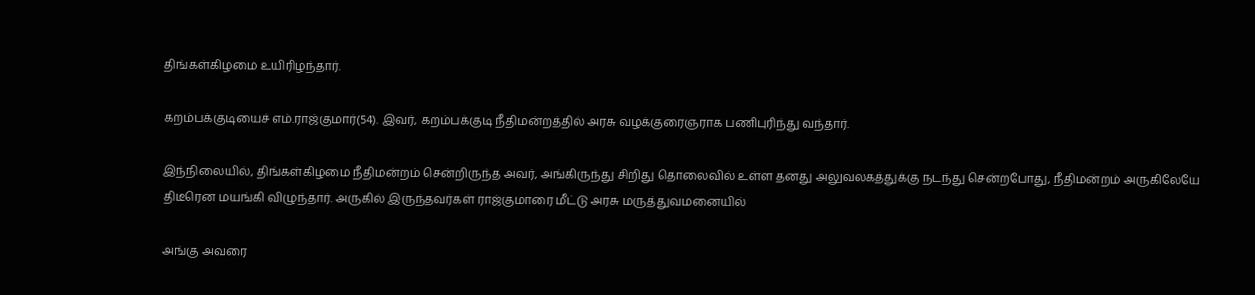திங்கள்கிழமை உயிரிழந்தார்.

கறம்பக்குடியைச் எம்.ராஜ்குமார்(54). இவர், கறம்பக்குடி நீதிமன்றத்தில் அரசு வழக்குரைஞராக பணிபுரிந்து வந்தார்.

இந்நிலையில், திங்கள்கிழமை நீதிமன்றம் சென்றிருந்த அவர், அங்கிருந்து சிறிது தொலைவில் உள்ள தனது அலுவலகத்துக்கு நடந்து சென்றபோது, நீதிமன்றம் அருகிலேயே திடீரென மயங்கி விழுந்தார். அருகில் இருந்தவர்கள் ராஜ்குமாரை மீட்டு அரசு மருத்துவமனையில்

அங்கு அவரை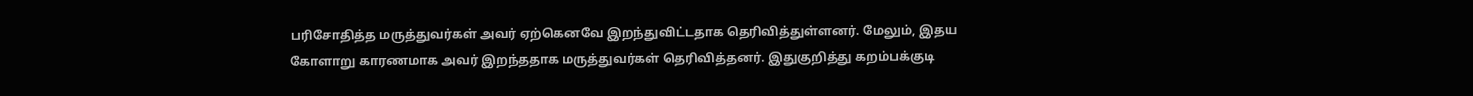பரிசோதித்த மருத்துவர்கள் அவர் ஏற்கெனவே இறந்துவிட்டதாக தெரிவித்துள்ளனர். மேலும், இதய கோளாறு காரணமாக அவர் இறந்ததாக மருத்துவர்கள் தெரிவித்தனர். இதுகுறித்து கறம்பக்குடி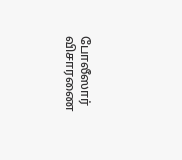போலீஸார் விசாரணை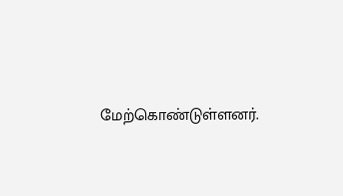மேற்கொண்டுள்ளனர்.